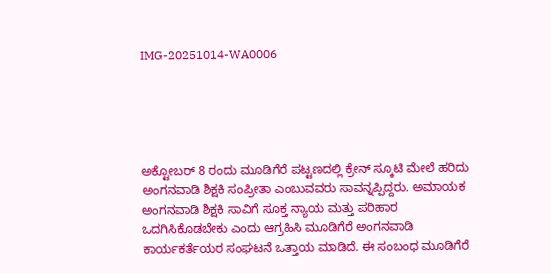IMG-20251014-WA0006





ಅಕ್ಟೋಬರ್ 8 ರಂದು ಮೂಡಿಗೆರೆ ಪಟ್ಟಣದಲ್ಲಿ ಕ್ರೇನ್ ಸ್ಕೂಟಿ ಮೇಲೆ ಹರಿದು ಅಂಗನವಾಡಿ ಶಿಕ್ಷಕಿ ಸಂಪ್ರೀತಾ ಎಂಬುವವರು ಸಾವನ್ನಪ್ಪಿದ್ದರು. ಅಮಾಯಕ ಅಂಗನವಾಡಿ ಶಿಕ್ಷಕಿ ಸಾವಿಗೆ ಸೂಕ್ತ ನ್ಯಾಯ ಮತ್ತು ಪರಿಹಾರ ಒದಗಿಸಿಕೊಡಬೇಕು ಎಂದು ಆಗ್ರಹಿಸಿ ಮೂಡಿಗೆರೆ ಅಂಗನವಾಡಿ ಕಾರ್ಯಕರ್ತೆಯರ ಸಂಘಟನೆ ಒತ್ತಾಯ ಮಾಡಿದೆ. ಈ ಸಂಬಂಧ ಮೂಡಿಗೆರೆ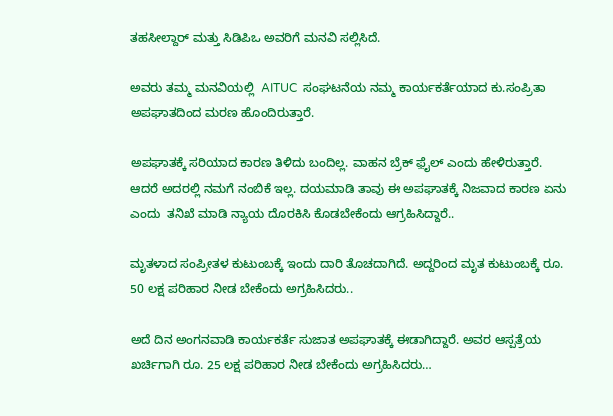ತಹಸೀಲ್ದಾರ್ ಮತ್ತು ಸಿಡಿಪಿಒ ಅವರಿಗೆ ಮನವಿ ಸಲ್ಲಿಸಿದೆ.

ಅವರು ತಮ್ಮ ಮನವಿಯಲ್ಲಿ  AITUC  ಸಂಘಟನೆಯ ನಮ್ಮ ಕಾರ್ಯಕರ್ತೆಯಾದ ಕು.ಸಂಪ್ರಿತಾ ಅಪಘಾತದಿಂದ ಮರಣ ಹೊಂದಿರುತ್ತಾರೆ.

ಅಪಘಾತಕ್ಕೆ ಸರಿಯಾದ ಕಾರಣ ತಿಳಿದು ಬಂದಿಲ್ಲ. ವಾಹನ ಬ್ರೆಕ್ ಫ಼ೈಲ್ ಎಂದು ಹೇಳಿರುತ್ತಾರೆ. ಆದರೆ ಅದರಲ್ಲಿ ನಮಗೆ ನಂಬಿಕೆ ಇಲ್ಲ. ದಯಮಾಡಿ ತಾವು ಈ ಅಪಘಾತಕ್ಕೆ ನಿಜವಾದ ಕಾರಣ ಏನು ಎಂದು  ತನಿಖೆ ಮಾಡಿ ನ್ಯಾಯ ದೊರಕಿಸಿ ಕೊಡಬೇಕೆಂದು ಆಗ್ರಹಿಸಿದ್ದಾರೆ..

ಮೃತಳಾದ ಸಂಪ್ರೀತಳ ಕುಟುಂಬಕ್ಕೆ ಇಂದು ದಾರಿ ತೊಚದಾಗಿದೆ. ಅದ್ದರಿಂದ ಮೃತ ಕುಟುಂಬಕ್ಕೆ ರೂ. 50 ಲಕ್ಷ ಪರಿಹಾರ ನೀಡ ಬೇಕೆಂದು ಅಗ್ರಹಿಸಿದರು..

ಅದೆ ದಿನ ಅಂಗನವಾಡಿ ಕಾರ್ಯಕರ್ತೆ ಸುಜಾತ ಅಪಘಾತಕ್ಕೆ ಈಡಾಗಿದ್ದಾರೆ. ಅವರ ಆಸ್ಪತ್ರೆಯ ಖರ್ಚಿಗಾಗಿ ರೂ. 25 ಲಕ್ಷ ಪರಿಹಾರ ನೀಡ ಬೇಕೆಂದು ಅಗ್ರಹಿಸಿದರು…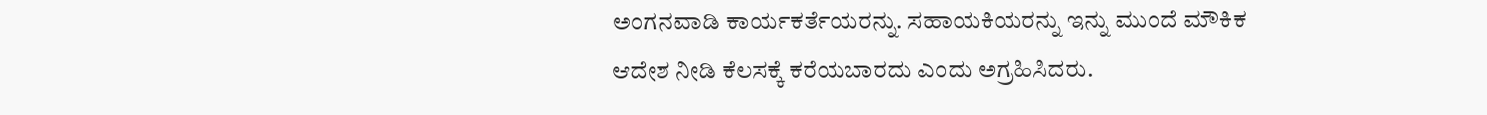ಅಂಗನವಾಡಿ ಕಾರ್ಯಕರ್ತೆಯರನ್ನು. ಸಹಾಯಕಿಯರನ್ನು ಇನ್ನು ಮುಂದೆ ಮೌಕಿಕ ಆದೇಶ ನೀಡಿ ಕೆಲಸಕ್ಕೆ ಕರೆಯಬಾರದು ಎಂದು ಅಗ್ರಹಿಸಿದರು.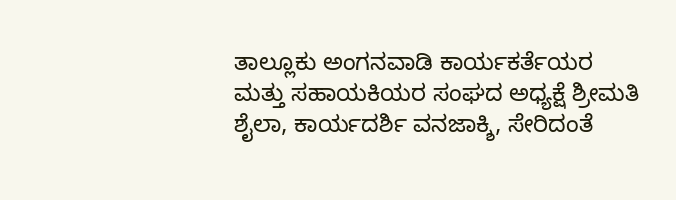ತಾಲ್ಲೂಕು ಅಂಗನವಾಡಿ ಕಾರ್ಯಕರ್ತೆಯರ ಮತ್ತು ಸಹಾಯಕಿಯರ ಸಂಘದ ಅಧ್ಯಕ್ಷೆ ಶ್ರೀಮತಿ ಶೈಲಾ, ಕಾರ್ಯದರ್ಶಿ ವನಜಾಕ್ಶಿ, ಸೇರಿದಂತೆ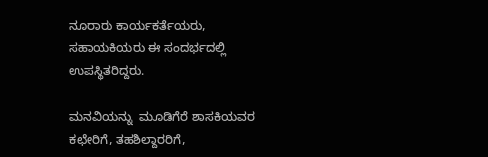ನೂರಾರು ಕಾರ್ಯಕರ್ತೆಯರು, ಸಹಾಯಕಿಯರು ಈ ಸಂದರ್ಭದಲ್ಲಿ ಉಪಸ್ಥಿತರಿದ್ದರು.

ಮನವಿಯನ್ನು  ಮೂಡಿಗೆರೆ ಶಾಸಕಿಯವರ ಕಛೇರಿಗೆ, ತಹಶಿಲ್ದಾರರಿಗೆ,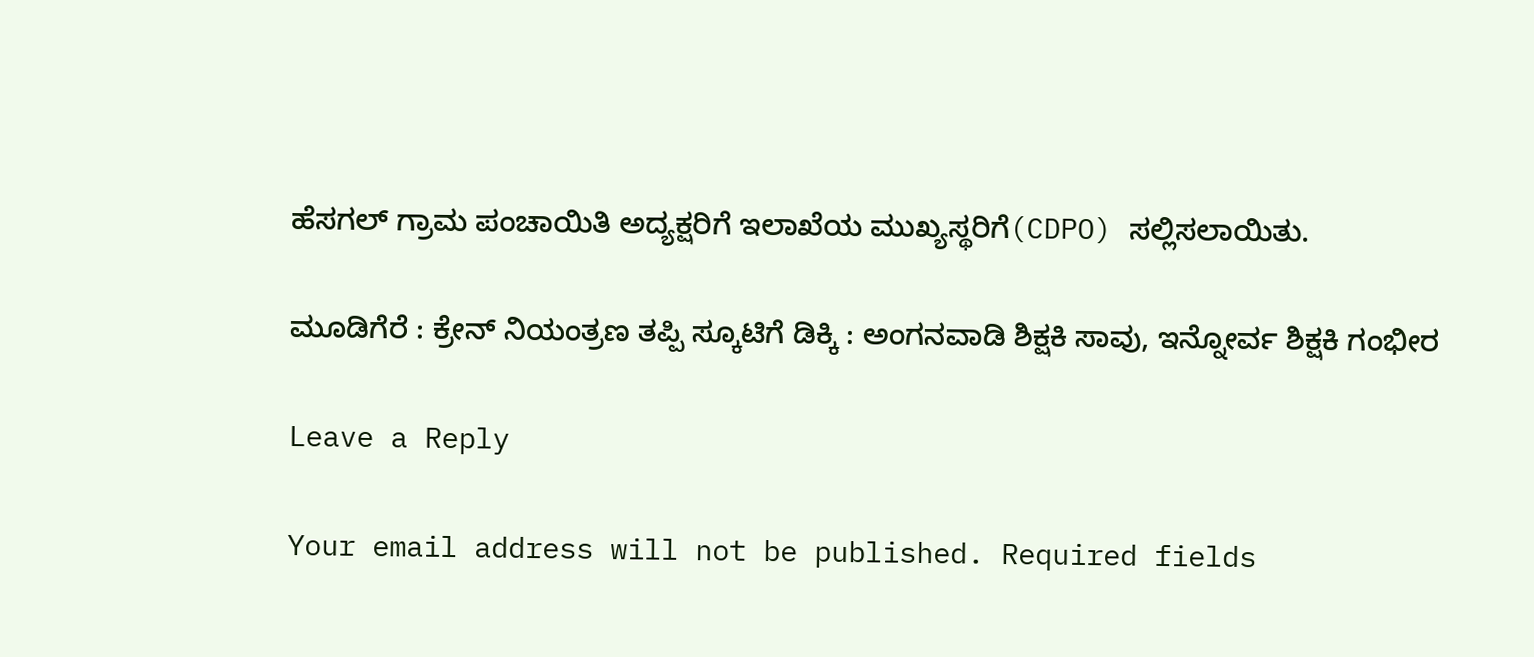ಹೆಸಗಲ್ ಗ್ರಾಮ ಪಂಚಾಯಿತಿ ಅದ್ಯಕ್ಷರಿಗೆ ಇಲಾಖೆಯ ಮುಖ್ಯಸ್ಥರಿಗೆ(CDPO) ಸಲ್ಲಿಸಲಾಯಿತು.

ಮೂಡಿಗೆರೆ : ಕ್ರೇನ್ ನಿಯಂತ್ರಣ ತಪ್ಪಿ ಸ್ಕೂಟಿಗೆ ಡಿಕ್ಕಿ : ಅಂಗನವಾಡಿ ಶಿಕ್ಷಕಿ ಸಾವು, ಇನ್ನೋರ್ವ ಶಿಕ್ಷಕಿ ಗಂಭೀರ

Leave a Reply

Your email address will not be published. Required fields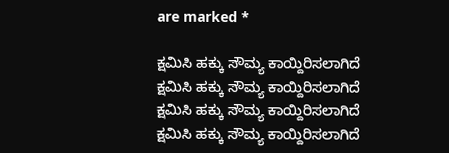are marked *

ಕ್ಷಮಿಸಿ ಹಕ್ಕು ಸೌಮ್ಯ ಕಾಯ್ದಿರಿಸಲಾಗಿದೆ
ಕ್ಷಮಿಸಿ ಹಕ್ಕು ಸೌಮ್ಯ ಕಾಯ್ದಿರಿಸಲಾಗಿದೆ
ಕ್ಷಮಿಸಿ ಹಕ್ಕು ಸೌಮ್ಯ ಕಾಯ್ದಿರಿಸಲಾಗಿದೆ
ಕ್ಷಮಿಸಿ ಹಕ್ಕು ಸೌಮ್ಯ ಕಾಯ್ದಿರಿಸಲಾಗಿದೆ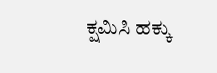ಕ್ಷಮಿಸಿ ಹಕ್ಕು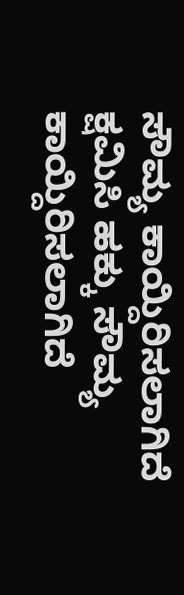ಸೌಮ್ಯ ಕಾಯ್ದಿರಿಸಲಾಗಿದೆ
ಕ್ಷಮಿಸಿ ಹಕ್ಕು ಸೌಮ್ಯ ಕಾಯ್ದಿರಿಸಲಾಗಿದೆ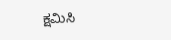ಕ್ಷಮಿಸಿ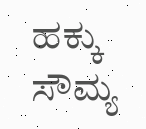ಹಕ್ಕು ಸೌಮ್ಯ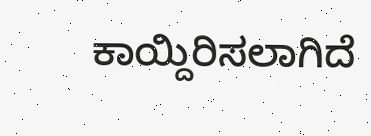ಕಾಯ್ದಿರಿಸಲಾಗಿದೆ